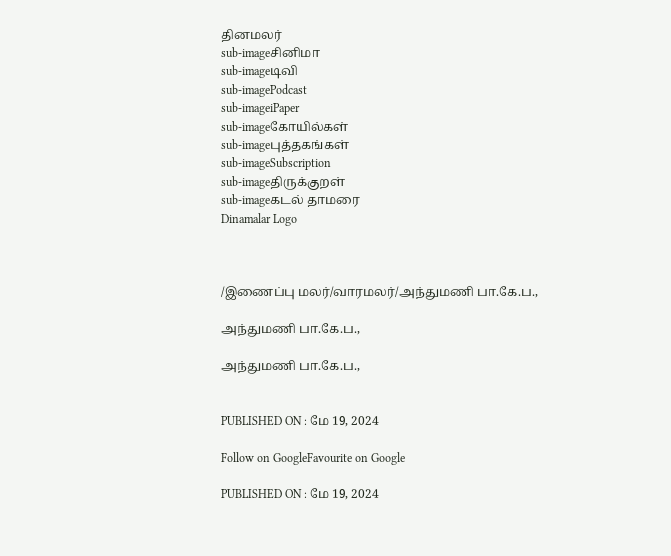தினமலர்
sub-imageசினிமா
sub-imageடிவி
sub-imagePodcast
sub-imageiPaper
sub-imageகோயில்கள்
sub-imageபுத்தகங்கள்
sub-imageSubscription
sub-imageதிருக்குறள்
sub-imageகடல் தாமரை
Dinamalar Logo



/இணைப்பு மலர்/வாரமலர்/அந்துமணி பா.கே.ப.,

அந்துமணி பா.கே.ப.,

அந்துமணி பா.கே.ப.,


PUBLISHED ON : மே 19, 2024

Follow on GoogleFavourite on Google

PUBLISHED ON : மே 19, 2024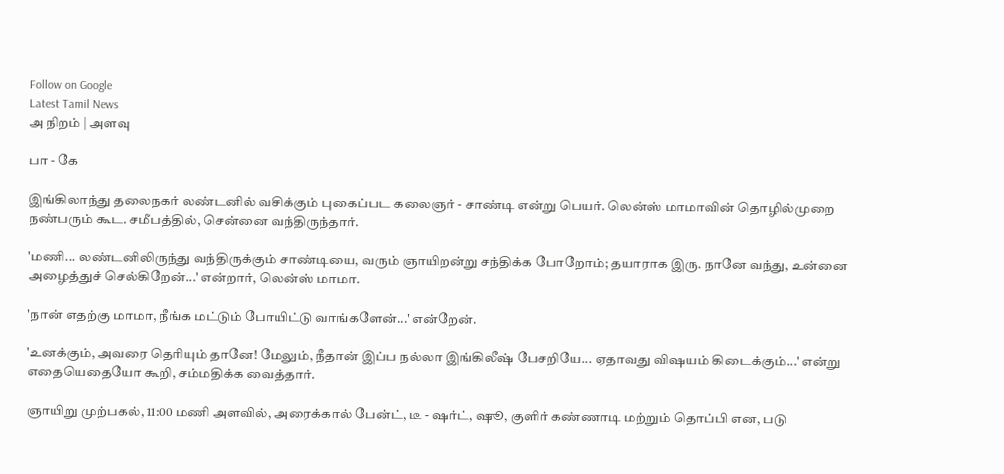Follow on Google
Latest Tamil News
அ நிறம் | அளவு

பா - கே

இங்கிலாந்து தலைநகர் லண்டனில் வசிக்கும் புகைப்பட கலைஞர் - சாண்டி என்று பெயர். லென்ஸ் மாமாவின் தொழில்முறை நண்பரும் கூட. சமீபத்தில், சென்னை வந்திருந்தார்.

'மணி... லண்டனிலிருந்து வந்திருக்கும் சாண்டியை, வரும் ஞாயிறன்று சந்திக்க போறோம்; தயாராக இரு. நானே வந்து, உன்னை அழைத்துச் செல்கிறேன்...' என்றார், லென்ஸ் மாமா.

'நான் எதற்கு மாமா, நீங்க மட்டும் போயிட்டு வாங்களேன்...' என்றேன்.

'உனக்கும், அவரை தெரியும் தானே! மேலும், நீதான் இப்ப நல்லா இங்கிலீஷ் பேசறியே... ஏதாவது விஷயம் கிடைக்கும்...' என்று எதையெதையோ கூறி, சம்மதிக்க வைத்தார்.

ஞாயிறு முற்பகல், 11:00 மணி அளவில், அரைக்கால் பேன்ட், டீ - ஷர்ட், ஷூ, குளிர் கண்ணாடி மற்றும் தொப்பி என, படு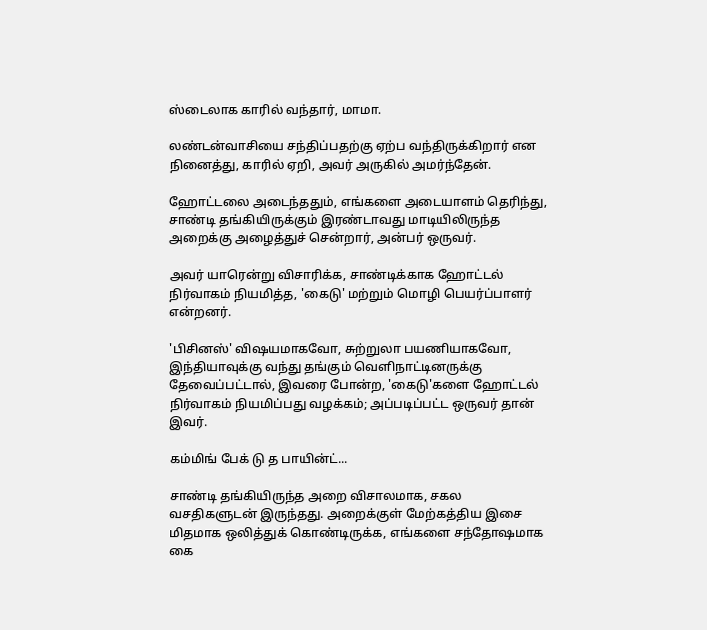ஸ்டைலாக காரில் வந்தார், மாமா.

லண்டன்வாசியை சந்திப்பதற்கு ஏற்ப வந்திருக்கிறார் என நினைத்து, காரில் ஏறி, அவர் அருகில் அமர்ந்தேன்.

ஹோட்டலை அடைந்ததும், எங்களை அடையாளம் தெரிந்து, சாண்டி தங்கியிருக்கும் இரண்டாவது மாடியிலிருந்த அறைக்கு அழைத்துச் சென்றார், அன்பர் ஒருவர்.

அவர் யாரென்று விசாரிக்க, சாண்டிக்காக ஹோட்டல் நிர்வாகம் நியமித்த, 'கைடு' மற்றும் மொழி பெயர்ப்பாளர் என்றனர்.

'பிசினஸ்' விஷயமாகவோ, சுற்றுலா பயணியாகவோ, இந்தியாவுக்கு வந்து தங்கும் வெளிநாட்டினருக்கு தேவைப்பட்டால், இவரை போன்ற, 'கைடு'களை ஹோட்டல் நிர்வாகம் நியமிப்பது வழக்கம்; அப்படிப்பட்ட ஒருவர் தான் இவர்.

கம்மிங் பேக் டு த பாயின்ட்...

சாண்டி தங்கியிருந்த அறை விசாலமாக, சகல வசதிகளுடன் இருந்தது. அறைக்குள் மேற்கத்திய இசை மிதமாக ஒலித்துக் கொண்டிருக்க, எங்களை சந்தோஷமாக கை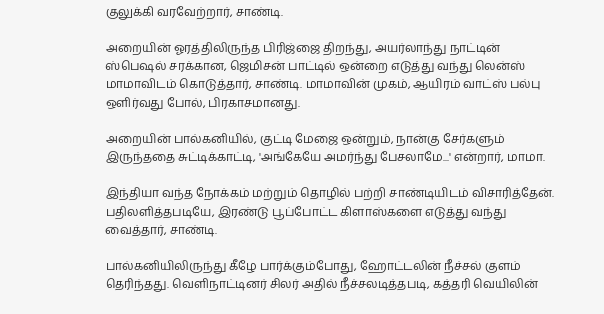குலுக்கி வரவேற்றார், சாண்டி.

அறையின் ஓரத்திலிருந்த பிரிஜ்ஜை திறந்து, அயர்லாந்து நாட்டின் ஸ்பெஷல் சரக்கான, ஜெமிசன் பாட்டில் ஒன்றை எடுத்து வந்து லென்ஸ் மாமாவிடம் கொடுத்தார், சாண்டி. மாமாவின் முகம், ஆயிரம் வாட்ஸ் பல்பு ஒளிர்வது போல், பிரகாசமானது.

அறையின் பால்கனியில், குட்டி மேஜை ஒன்றும், நான்கு சேர்களும் இருந்ததை சுட்டிக்காட்டி, 'அங்கேயே அமர்ந்து பேசலாமே...' என்றார், மாமா.

இந்தியா வந்த நோக்கம் மற்றும் தொழில் பற்றி சாண்டியிடம் விசாரித்தேன். பதிலளித்தபடியே, இரண்டு பூப்போட்ட கிளாஸ்களை எடுத்து வந்து வைத்தார், சாண்டி.

பால்கனியிலிருந்து கீழே பார்க்கும்போது, ஹோட்டலின் நீச்சல் குளம் தெரிந்தது. வெளிநாட்டினர் சிலர் அதில் நீச்சலடித்தபடி, கத்தரி வெயிலின்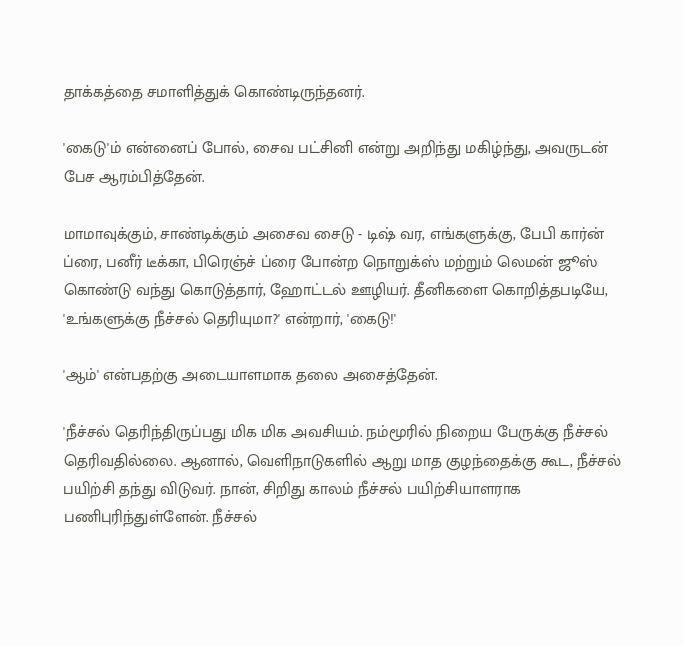தாக்கத்தை சமாளித்துக் கொண்டிருந்தனர்.

'கைடு'ம் என்னைப் போல், சைவ பட்சினி என்று அறிந்து மகிழ்ந்து, அவருடன் பேச ஆரம்பித்தேன்.

மாமாவுக்கும், சாண்டிக்கும் அசைவ சைடு - டிஷ் வர, எங்களுக்கு, பேபி கார்ன் ப்ரை, பனீர் டீக்கா, பிரெஞ்ச் ப்ரை போன்ற நொறுக்ஸ் மற்றும் லெமன் ஜூஸ் கொண்டு வந்து கொடுத்தார், ஹோட்டல் ஊழியர். தீனிகளை கொறித்தபடியே, 'உங்களுக்கு நீச்சல் தெரியுமா?' என்றார், 'கைடு!'

'ஆம்' என்பதற்கு அடையாளமாக தலை அசைத்தேன்.

'நீச்சல் தெரிந்திருப்பது மிக மிக அவசியம். நம்மூரில் நிறைய பேருக்கு நீச்சல் தெரிவதில்லை. ஆனால், வெளிநாடுகளில் ஆறு மாத குழந்தைக்கு கூட, நீச்சல் பயிற்சி தந்து விடுவர். நான், சிறிது காலம் நீச்சல் பயிற்சியாளராக பணிபுரிந்துள்ளேன். நீச்சல்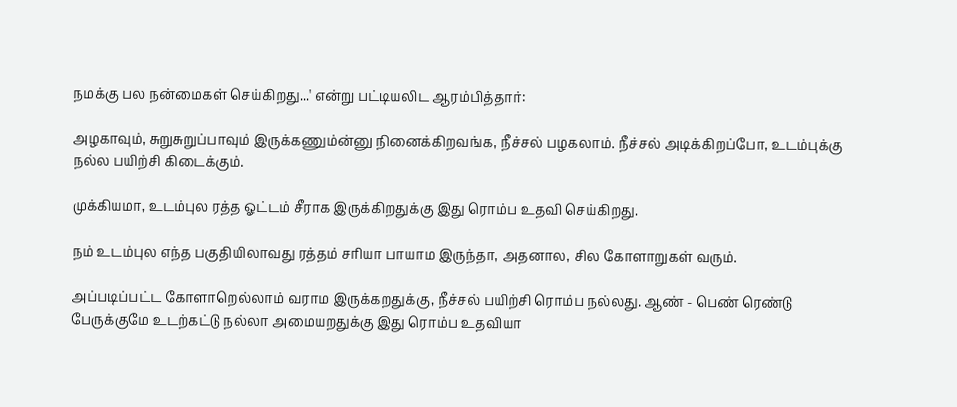நமக்கு பல நன்மைகள் செய்கிறது...' என்று பட்டியலிட ஆரம்பித்தார்:

அழகாவும், சுறுசுறுப்பாவும் இருக்கணும்ன்னு நினைக்கிறவங்க, நீச்சல் பழகலாம். நீச்சல் அடிக்கிறப்போ, உடம்புக்கு நல்ல பயிற்சி கிடைக்கும்.

முக்கியமா, உடம்புல ரத்த ஓட்டம் சீராக இருக்கிறதுக்கு இது ரொம்ப உதவி செய்கிறது.

நம் உடம்புல எந்த பகுதியிலாவது ரத்தம் சரியா பாயாம இருந்தா, அதனால, சில கோளாறுகள் வரும்.

அப்படிப்பட்ட கோளாறெல்லாம் வராம இருக்கறதுக்கு, நீச்சல் பயிற்சி ரொம்ப நல்லது. ஆண் - பெண் ரெண்டு பேருக்குமே உடற்கட்டு நல்லா அமையறதுக்கு இது ரொம்ப உதவியா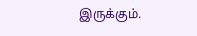இருக்கும்.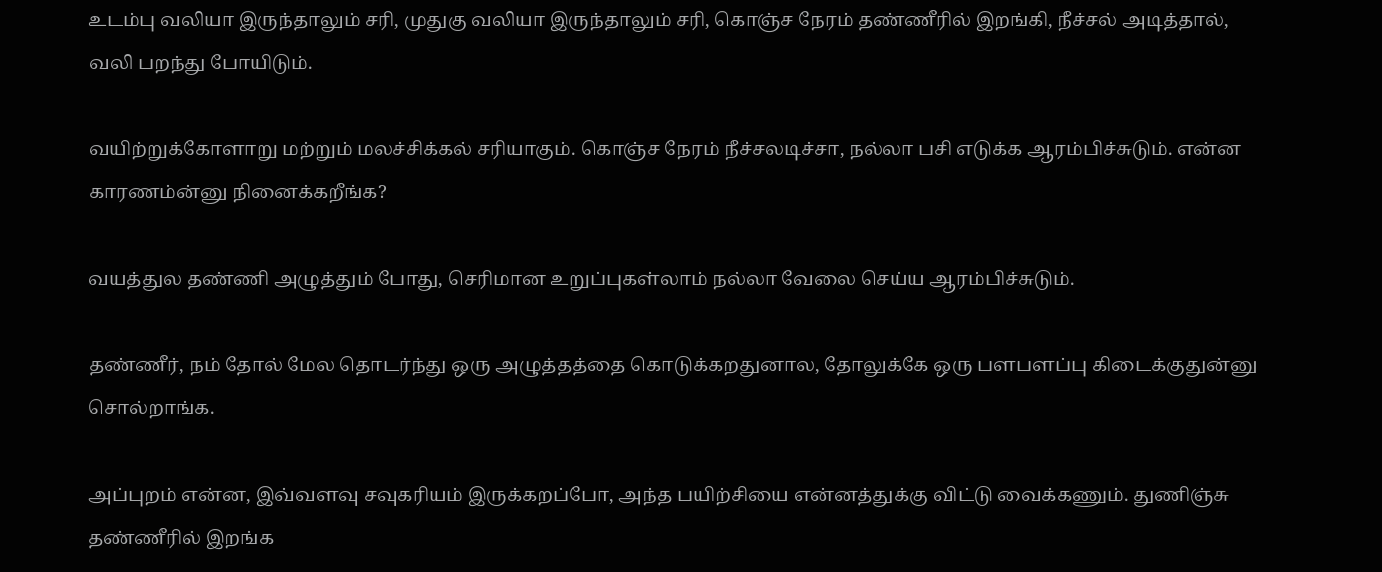உடம்பு வலியா இருந்தாலும் சரி, முதுகு வலியா இருந்தாலும் சரி, கொஞ்ச நேரம் தண்ணீரில் இறங்கி, நீச்சல் அடித்தால், வலி பறந்து போயிடும்.

வயிற்றுக்கோளாறு மற்றும் மலச்சிக்கல் சரியாகும். கொஞ்ச நேரம் நீச்சலடிச்சா, நல்லா பசி எடுக்க ஆரம்பிச்சுடும். என்ன காரணம்ன்னு நினைக்கறீங்க?

வயத்துல தண்ணி அழுத்தும் போது, செரிமான உறுப்புகள்லாம் நல்லா வேலை செய்ய ஆரம்பிச்சுடும்.

தண்ணீர், நம் தோல் மேல தொடர்ந்து ஒரு அழுத்தத்தை கொடுக்கறதுனால, தோலுக்கே ஒரு பளபளப்பு கிடைக்குதுன்னு சொல்றாங்க.

அப்புறம் என்ன, இவ்வளவு சவுகரியம் இருக்கறப்போ, அந்த பயிற்சியை என்னத்துக்கு விட்டு வைக்கணும். துணிஞ்சு தண்ணீரில் இறங்க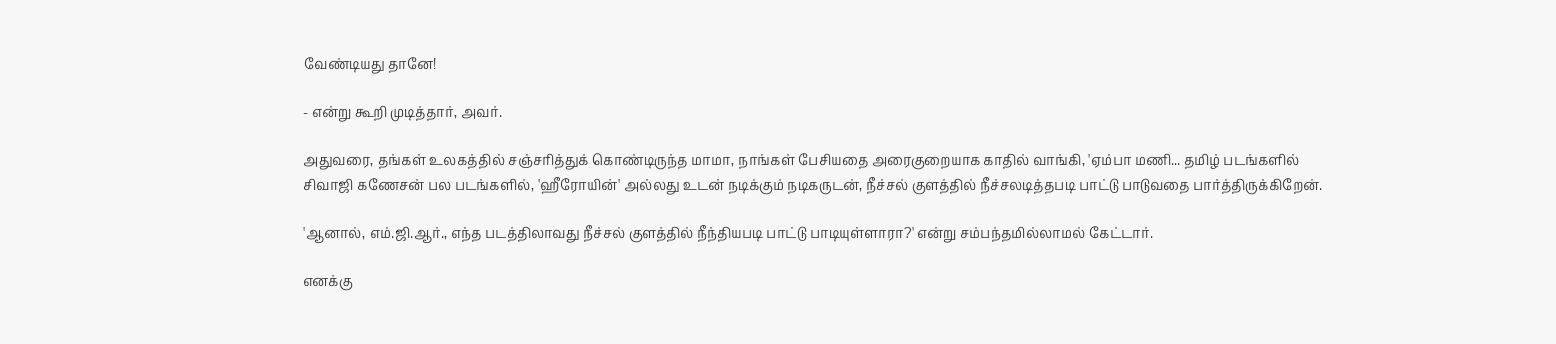வேண்டியது தானே!

- என்று கூறி முடித்தார், அவர்.

அதுவரை, தங்கள் உலகத்தில் சஞ்சரித்துக் கொண்டிருந்த மாமா, நாங்கள் பேசியதை அரைகுறையாக காதில் வாங்கி, 'ஏம்பா மணி... தமிழ் படங்களில் சிவாஜி கணேசன் பல படங்களில், 'ஹீரோயின்' அல்லது உடன் நடிக்கும் நடிகருடன், நீச்சல் குளத்தில் நீச்சலடித்தபடி பாட்டு பாடுவதை பார்த்திருக்கிறேன்.

'ஆனால், எம்.ஜி.ஆர்., எந்த படத்திலாவது நீச்சல் குளத்தில் நீந்தியபடி பாட்டு பாடியுள்ளாரா?' என்று சம்பந்தமில்லாமல் கேட்டார்.

எனக்கு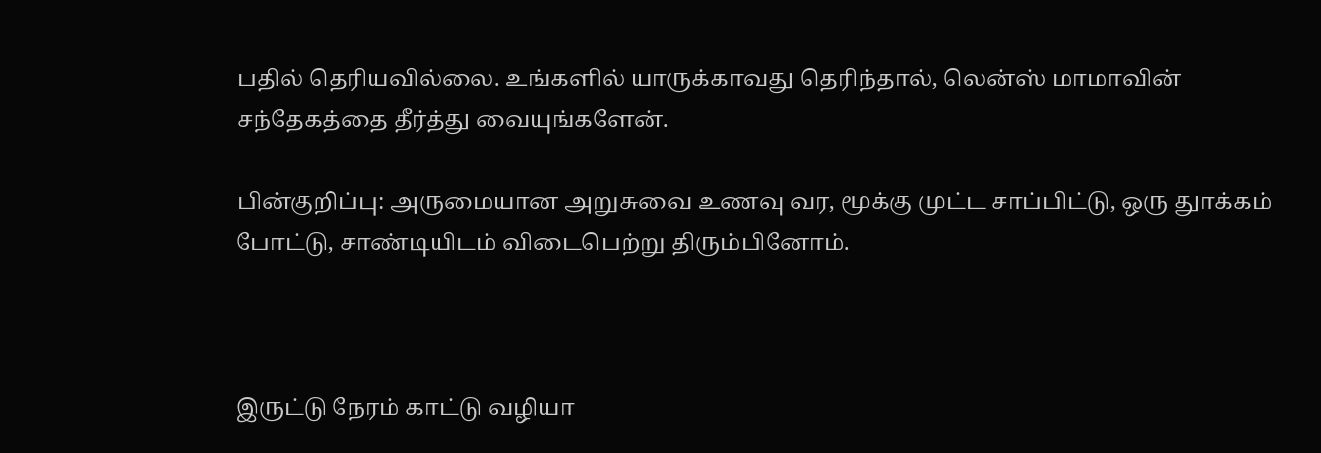பதில் தெரியவில்லை. உங்களில் யாருக்காவது தெரிந்தால், லென்ஸ் மாமாவின் சந்தேகத்தை தீர்த்து வையுங்களேன்.

பின்குறிப்பு: அருமையான அறுசுவை உணவு வர, மூக்கு முட்ட சாப்பிட்டு, ஒரு துாக்கம் போட்டு, சாண்டியிடம் விடைபெற்று திரும்பினோம்.



இருட்டு நேரம் காட்டு வழியா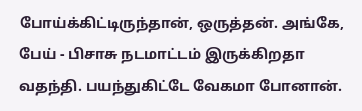போய்க்கிட்டிருந்தான், ஒருத்தன். அங்கே, பேய் - பிசாசு நடமாட்டம் இருக்கிறதா வதந்தி. பயந்துகிட்டே வேகமா போனான்.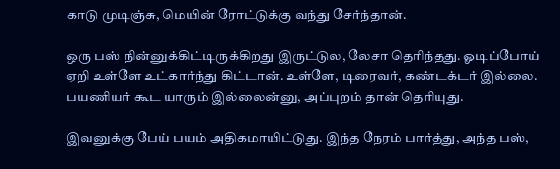காடு முடிஞ்சு, மெயின் ரோட்டுக்கு வந்து சேர்ந்தான்.

ஒரு பஸ் நின்னுக்கிட்டிருக்கிறது இருட்டுல, லேசா தெரிந்தது. ஓடிப்போய் ஏறி உள்ளே உட்கார்ந்து கிட்டான். உள்ளே, டிரைவர், கண்டக்டர் இல்லை. பயணியர் கூட யாரும் இல்லைன்னு, அப்புறம் தான் தெரியுது.

இவனுக்கு பேய் பயம் அதிகமாயிட்டுது. இந்த நேரம் பார்த்து, அந்த பஸ்,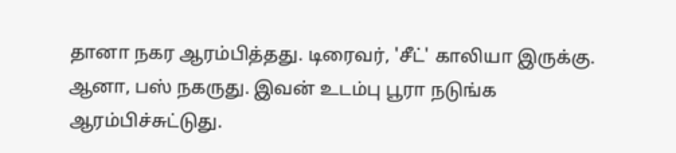தானா நகர ஆரம்பித்தது. டிரைவர், 'சீட்' காலியா இருக்கு. ஆனா, பஸ் நகருது. இவன் உடம்பு பூரா நடுங்க ஆரம்பிச்சுட்டுது.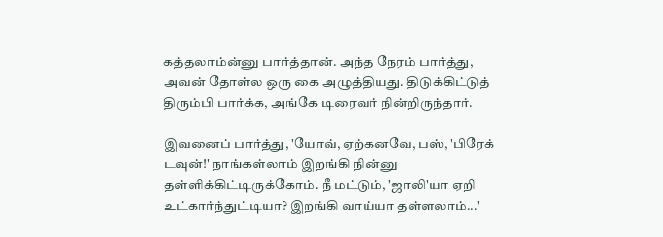கத்தலாம்ன்னு பார்த்தான். அந்த நேரம் பார்த்து, அவன் தோள்ல ஒரு கை அழுத்தியது. திடுக்கிட்டுத் திரும்பி பார்க்க, அங்கே டிரைவர் நின்றிருந்தார்.

இவனைப் பார்த்து, 'யோவ், ஏற்கனவே, பஸ், 'பிரேக் டவுன்!' நாங்கள்லாம் இறங்கி நின்னு தள்ளிக்கிட்டிருக்கோம். நீ மட்டும், 'ஜாலி'யா ஏறி உட்கார்ந்துட்டியா? இறங்கி வாய்யா தள்ளலாம்...'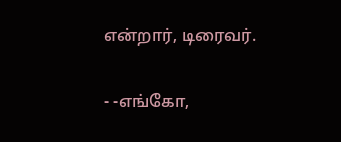என்றார், டிரைவர்.

- -எங்கோ,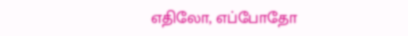எதிலோ, எப்போதோ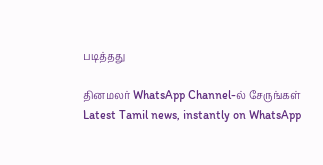படித்தது

தினமலர் WhatsApp Channel-ல் சேருங்கள்
Latest Tamil news, instantly on WhatsApp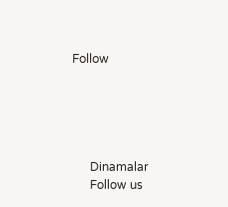Follow





      Dinamalar
      Follow us